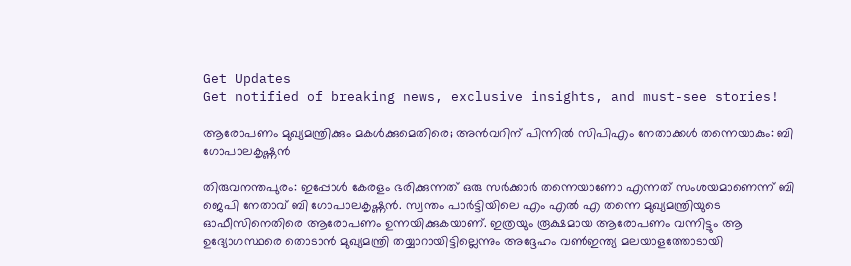Get Updates
Get notified of breaking news, exclusive insights, and must-see stories!

ആരോപണം മുഖ്യമന്ത്രിക്കും മകള്‍ക്കുമെതിരെ; അന്‍വറിന് പിന്നില്‍ സിപിഎം നേതാക്കള്‍ തന്നെയാകും: ബി ഗോപാലകൃഷ്ണന്‍

തിരുവനന്തപുരം: ഇപ്പോള്‍ കേരളം ഭരിക്കുന്നത് ഒരു സർക്കാർ തന്നെയാണോ എന്നത് സംശയമാണെന്ന് ബി ജെപി നേതാവ് ബി ഗോപാലകൃഷ്ണന്‍. സ്വന്തം പാർട്ടിയിലെ എം എല്‍ എ തന്നെ മുഖ്യമന്ത്രിയുടെ ഓഫീസിനെതിരെ ആരോപണം ഉന്നയിക്കുകയാണ്. ഇത്രയും രൂക്ഷമായ ആരോപണം വന്നിട്ടും ആ ഉദ്യോഗസ്ഥരെ തൊടാന്‍ മുഖ്യമന്ത്രി തയ്യാറായിട്ടില്ലെന്നും അദ്ദേഹം വണ്‍ഇന്ത്യ മലയാളത്തോടായി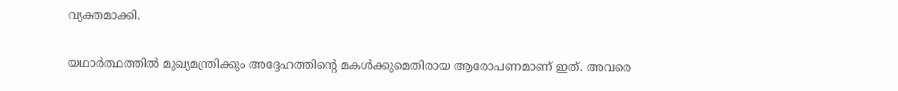വ്യക്തമാക്കി.

യഥാർത്ഥത്തില്‍ മുഖ്യമന്ത്രിക്കും അദ്ദേഹത്തിന്റെ മകള്‍ക്കുമെതിരായ ആരോപണമാണ് ഇത്. അവരെ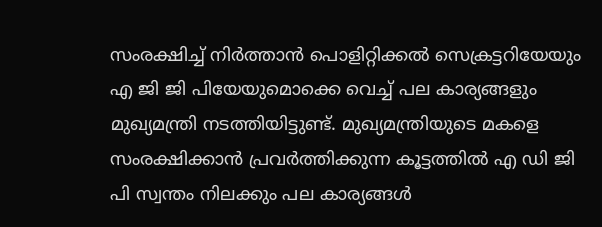സംരക്ഷിച്ച് നിർത്താന്‍ പൊളിറ്റിക്കല്‍ സെക്രട്ടറിയേയും എ ജി ജി പിയേയുമൊക്കെ വെച്ച് പല കാര്യങ്ങളും മുഖ്യമന്ത്രി നടത്തിയിട്ടുണ്ട്. മുഖ്യമന്ത്രിയുടെ മകളെ സംരക്ഷിക്കാന്‍ പ്രവർത്തിക്കുന്ന കൂട്ടത്തില്‍ എ ഡി ജി പി സ്വന്തം നിലക്കും പല കാര്യങ്ങള്‍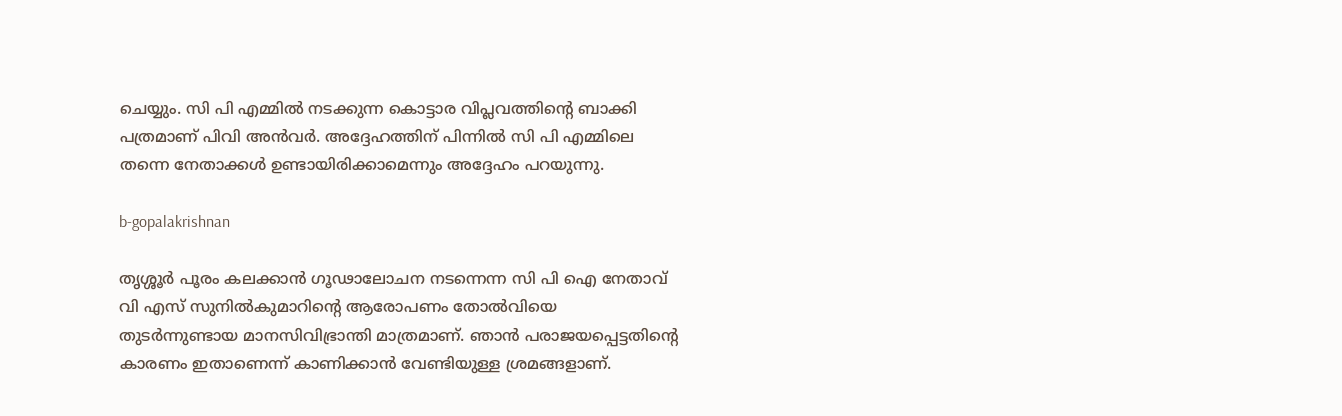ചെയ്യും. സി പി എമ്മില്‍ നടക്കുന്ന കൊട്ടാര വിപ്ലവത്തിന്റെ ബാക്കി പത്രമാണ് പിവി അന്‍വർ. അദ്ദേഹത്തിന് പിന്നില്‍ സി പി എമ്മിലെ തന്നെ നേതാക്കള്‍ ഉണ്ടായിരിക്കാമെന്നും അദ്ദേഹം പറയുന്നു.

b-gopalakrishnan

തൃശ്ശൂർ പൂരം കലക്കാൻ ഗൂഢാലോചന നടന്നെന്ന സി പി ഐ നേതാവ് വി എസ് സുനിൽകുമാറിന്റെ ആരോപണം തോല്‍വിയെ തുടർന്നുണ്ടായ മാനസിവിഭ്രാന്തി മാത്രമാണ്. ഞാന്‍ പരാജയപ്പെട്ടതിന്റെ കാരണം ഇതാണെന്ന് കാണിക്കാന്‍ വേണ്ടിയുള്ള ശ്രമങ്ങളാണ്.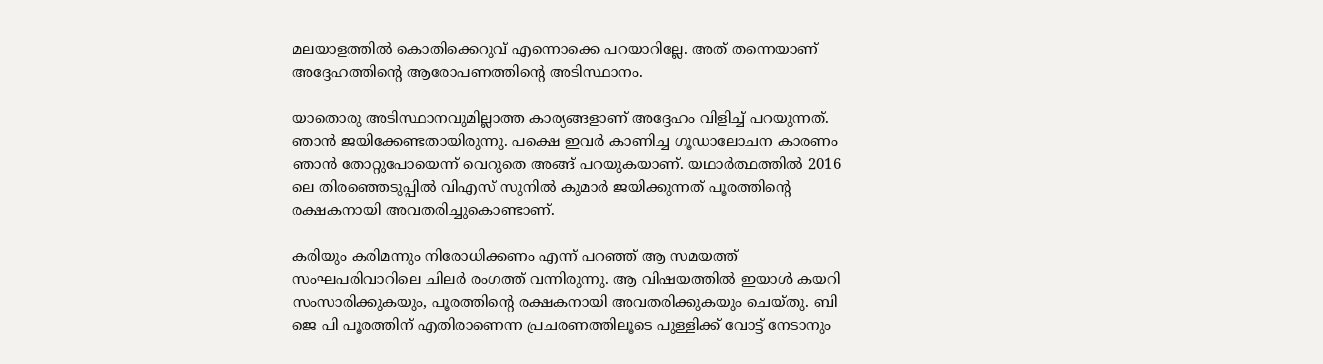മലയാളത്തില്‍ കൊതിക്കെറുവ് എന്നൊക്കെ പറയാറില്ലേ. അത് തന്നെയാണ് അദ്ദേഹത്തിന്റെ ആരോപണത്തിന്റെ അടിസ്ഥാനം.

യാതൊരു അടിസ്ഥാനവുമില്ലാത്ത കാര്യങ്ങളാണ് അദ്ദേഹം വിളിച്ച് പറയുന്നത്. ഞാന്‍ ജയിക്കേണ്ടതായിരുന്നു. പക്ഷെ ഇവർ കാണിച്ച ഗൂഡാലോചന കാരണം ഞാന്‍ തോറ്റുപോയെന്ന് വെറുതെ അങ്ങ് പറയുകയാണ്. യഥാർത്ഥത്തില്‍ 2016 ലെ തിരഞ്ഞെടുപ്പില്‍ വിഎസ് സുനില്‍ കുമാർ ജയിക്കുന്നത് പൂരത്തിന്റെ രക്ഷകനായി അവതരിച്ചുകൊണ്ടാണ്.

കരിയും കരിമന്നും നിരോധിക്കണം എന്ന് പറഞ്ഞ് ആ സമയത്ത് സംഘപരിവാറിലെ ചിലർ രംഗത്ത് വന്നിരുന്നു. ആ വിഷയത്തില്‍ ഇയാള്‍ കയറി സംസാരിക്കുകയും, പൂരത്തിന്റെ രക്ഷകനായി അവതരിക്കുകയും ചെയ്തു. ബി ജെ പി പൂരത്തിന് എതിരാണെന്ന പ്രചരണത്തിലൂടെ പുള്ളിക്ക് വോട്ട് നേടാനും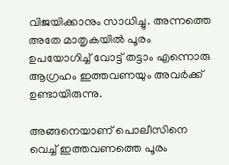വിജയിക്കാനും സാധിച്ചു. അന്നത്തെ അതേ മാതൃകയില്‍ പൂരം ഉപയോഗിച്ച് വോട്ട് തട്ടാം എന്നൊരു ആഗ്രഹം ഇത്തവണയും അവർക്ക് ഉണ്ടായിരുന്നു.

അങ്ങനെയാണ് പൊലീസിനെ വെച്ച് ഇത്തവണത്തെ പൂരം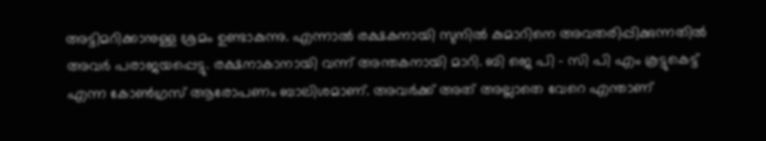അട്ടിമറിക്കാനുള്ള ശ്രമം ഉണ്ടാകുന്നു. എന്നാല്‍ രക്ഷകനായി സുനില്‍ കുമാറിനെ അവതരിപ്പിക്കുന്നതില്‍ അവർ പരാജയപ്പെട്ടു. രക്ഷനാകാനായി വന്ന് അന്തകനായി മാറി. ബി ജെ പി - സി പി എം കൂട്ടുകെട്ട് എന്ന കോണ്‍ഗ്രസ് ആരോപണം ബാലിശമാണ്. അവർക്ക് അത് അല്ലാതെ വേറെ എന്താണ്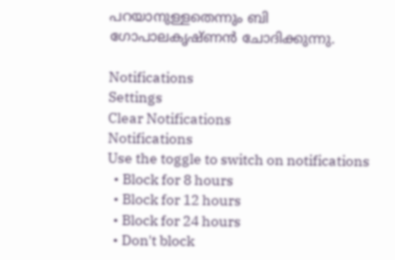പറയാനുള്ളതെന്നും ബി ഗോപാലകൃഷ്ണന്‍ ചോദിക്കുന്നു.

Notifications
Settings
Clear Notifications
Notifications
Use the toggle to switch on notifications
  • Block for 8 hours
  • Block for 12 hours
  • Block for 24 hours
  • Don't block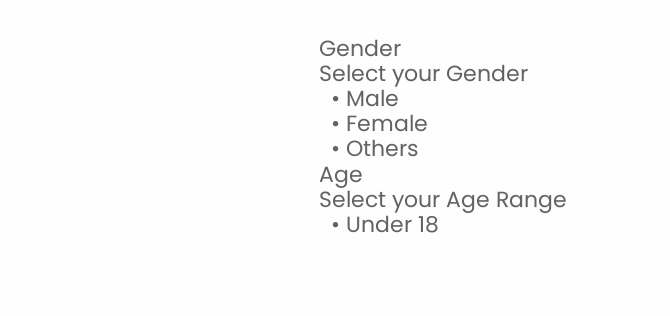Gender
Select your Gender
  • Male
  • Female
  • Others
Age
Select your Age Range
  • Under 18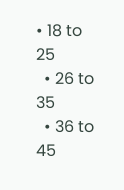• 18 to 25
  • 26 to 35
  • 36 to 45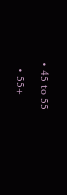• 45 to 55
  • 55+